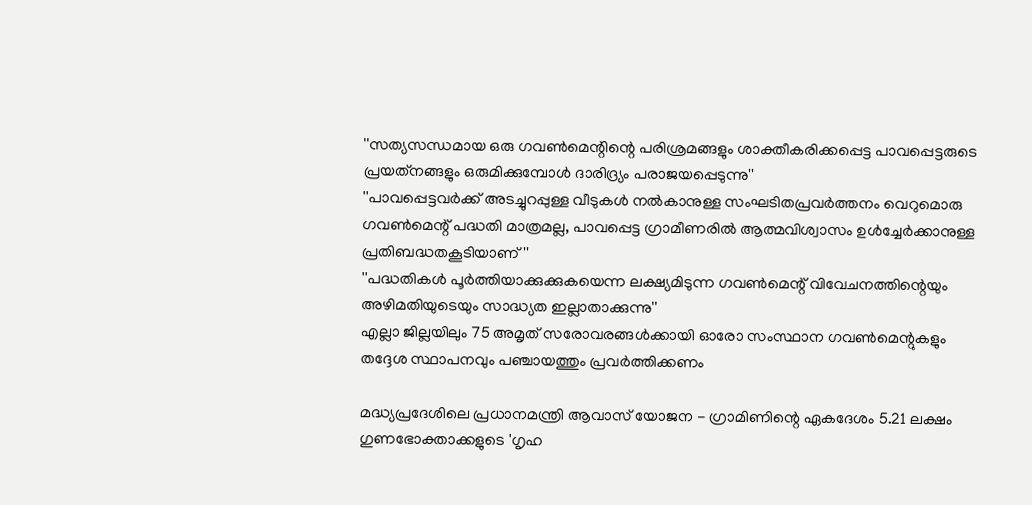''സത്യസന്ധമായ ഒരു ഗവണ്‍മെന്റിന്റെ പരിശ്രമങ്ങളും ശാക്തീകരിക്കപ്പെട്ട പാവപ്പെട്ടരുടെ പ്രയത്‌നങ്ങളും ഒരുമിക്കുമ്പോള്‍ ദാരിദ്ര്യം പരാജയപ്പെടുന്നു''
''പാവപ്പെട്ടവര്‍ക്ക് അടച്ചുറപ്പുള്ള വീടുകള്‍ നല്‍കാനുള്ള സംഘടിതപ്രവര്‍ത്തനം വെറുമൊരു ഗവണ്‍മെന്റ് പദ്ധതി മാത്രമല്ല, പാവപ്പെട്ട ഗ്രാമീണരില്‍ ആത്മവിശ്വാസം ഉള്‍ച്ചേര്‍ക്കാനുള്ള പ്രതിബദ്ധതകൂടിയാണ്''
''പദ്ധതികള്‍ പൂർത്തിയാക്കുക്കുകയെന്ന ലക്ഷ്യമിടുന്ന ഗവണ്‍മെന്റ് വിവേചനത്തിന്റെയും അഴിമതിയുടെയും സാദ്ധ്യത ഇല്ലാതാക്കുന്നു''
എല്ലാ ജില്ലയിലും 75 അമൃത് സരോവരങ്ങള്‍ക്കായി ഓരോ സംസ്ഥാന ഗവണ്‍മെന്റുകളും തദ്ദേശ സ്ഥാപനവും പഞ്ചായത്തും പ്രവര്‍ത്തിക്കണം

മദ്ധ്യപ്രദേശിലെ പ്രധാനമന്ത്രി ആവാസ് യോജന - ഗ്രാമിണിന്റെ ഏകദേശം 5.21 ലക്ഷം ഗുണഭോക്താക്കളുടെ 'ഗൃഹ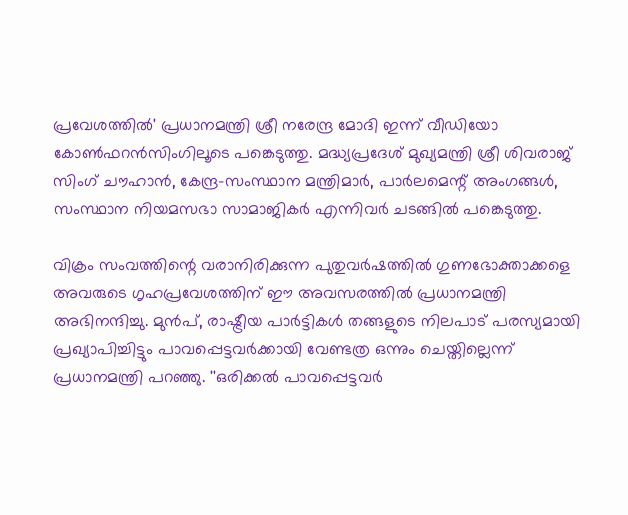പ്രവേശത്തില്‍' പ്രധാനമന്ത്രി ശ്രീ നരേന്ദ്ര മോദി ഇന്ന് വീഡിയോ കോണ്‍ഫറന്‍സിംഗിലൂടെ പങ്കെടുത്തു. മദ്ധ്യപ്രദേശ് മുഖ്യമന്ത്രി ശ്രീ ശിവരാജ് സിംഗ് ചൗഹാന്‍, കേന്ദ്ര-സംസ്ഥാന മന്ത്രിമാര്‍, പാര്‍ലമെന്റ് അംഗങ്ങള്‍, സംസ്ഥാന നിയമസഭാ സാമാജികര്‍ എന്നിവര്‍ ചടങ്ങില്‍ പങ്കെടുത്തു.

വിക്രം സംവത്തിന്റെ വരാനിരിക്കുന്ന പുതുവര്‍ഷത്തില്‍ ഗുണഭോക്താക്കളെ അവരുടെ ഗൃഹപ്രവേശത്തിന് ഈ അവസരത്തില്‍ പ്രധാനമന്ത്രി അഭിനന്ദിച്ചു. മുന്‍പ്, രാഷ്ട്രീയ പാര്‍ട്ടികള്‍ തങ്ങളുടെ നിലപാട് പരസ്യമായി പ്രഖ്യാപിച്ചിട്ടും പാവപ്പെട്ടവര്‍ക്കായി വേണ്ടത്ര ഒന്നും ചെയ്തില്ലെന്ന് പ്രധാനമന്ത്രി പറഞ്ഞു. ''ഒരിക്കല്‍ പാവപ്പെട്ടവര്‍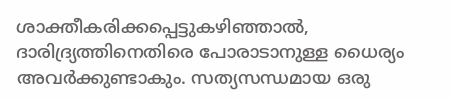ശാക്തീകരിക്കപ്പെട്ടുകഴിഞ്ഞാല്‍, ദാരിദ്ര്യത്തിനെതിരെ പോരാടാനുള്ള ധൈര്യം അവര്‍ക്കുണ്ടാകും. സത്യസന്ധമായ ഒരു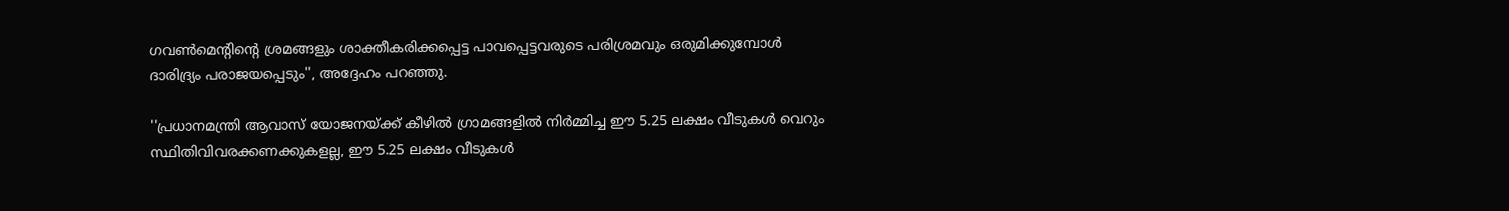ഗവണ്‍മെന്റിന്റെ ശ്രമങ്ങളും ശാക്തീകരിക്കപ്പെട്ട പാവപ്പെട്ടവരുടെ പരിശ്രമവും ഒരുമിക്കുമ്പോള്‍ ദാരിദ്ര്യം പരാജയപ്പെടും'', അദ്ദേഹം പറഞ്ഞു.

''പ്രധാനമന്ത്രി ആവാസ് യോജനയ്ക്ക് കീഴില്‍ ഗ്രാമങ്ങളില്‍ നിര്‍മ്മിച്ച ഈ 5.25 ലക്ഷം വീടുകള്‍ വെറും സ്ഥിതിവിവരക്കണക്കുകളല്ല, ഈ 5.25 ലക്ഷം വീടുകള്‍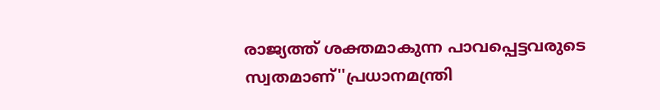രാജ്യത്ത് ശക്തമാകുന്ന പാവപ്പെട്ടവരുടെ സ്വതമാണ്''പ്രധാനമന്ത്രി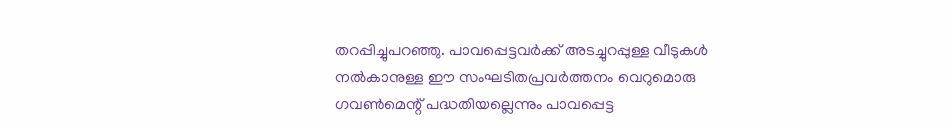തറപ്പിച്ചുപറഞ്ഞു. പാവപ്പെട്ടവര്‍ക്ക് അടച്ചുറപ്പുള്ള വീടുകള്‍ നല്‍കാനുള്ള ഈ സംഘടിതപ്രവര്‍ത്തനം വെറുമൊരു ഗവണ്‍മെന്റ് പദ്ധതിയല്ലെന്നും പാവപ്പെട്ട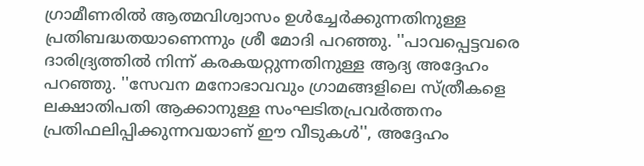ഗ്രാമീണരില്‍ ആത്മവിശ്വാസം ഉള്‍ച്ചേര്‍ക്കുന്നതിനുള്ള പ്രതിബദ്ധതയാണെന്നും ശ്രീ മോദി പറഞ്ഞു. ''പാവപ്പെട്ടവരെ ദാരിദ്ര്യത്തില്‍ നിന്ന് കരകയറ്റുന്നതിനുള്ള ആദ്യ അദ്ദേഹം പറഞ്ഞു. ''സേവന മനോഭാവവും ഗ്രാമങ്ങളിലെ സ്ത്രീകളെ ലക്ഷാതിപതി ആക്കാനുള്ള സംഘടിതപ്രവര്‍ത്തനം പ്രതിഫലിപ്പിക്കുന്നവയാണ് ഈ വീടുകള്‍'', അദ്ദേഹം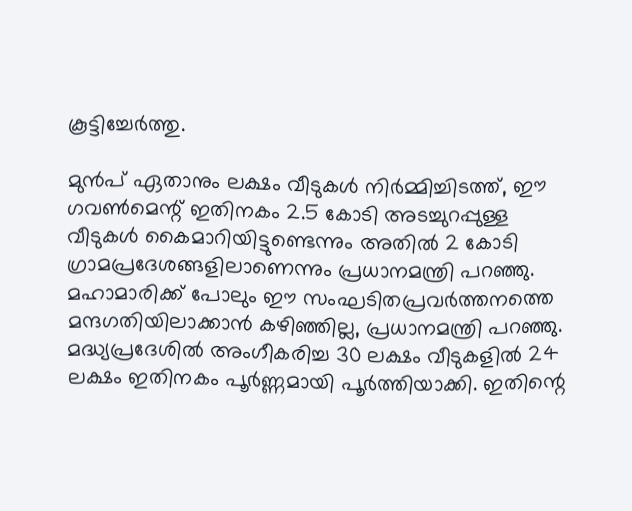കൂട്ടിച്ചേര്‍ത്തു.

മുന്‍പ് ഏതാനും ലക്ഷം വീടുകള്‍ നിര്‍മ്മിച്ചിടത്ത്, ഈ ഗവണ്‍മെന്റ് ഇതിനകം 2.5 കോടി അടച്ചുറപ്പുള്ള വീടുകള്‍ കൈമാറിയിട്ടുണ്ടെന്നും അതില്‍ 2 കോടി ഗ്രാമപ്രദേശങ്ങളിലാണെന്നും പ്രധാനമന്ത്രി പറഞ്ഞു. മഹാമാരിക്ക് പോലും ഈ സംഘടിതപ്രവര്‍ത്തനത്തെ മന്ദഗതിയിലാക്കാന്‍ കഴിഞ്ഞില്ല, പ്രധാനമന്ത്രി പറഞ്ഞു. മദ്ധ്യപ്രദേശില്‍ അംഗീകരിച്ച 30 ലക്ഷം വീടുകളില്‍ 24 ലക്ഷം ഇതിനകം പൂര്‍ണ്ണമായി പൂര്‍ത്തിയാക്കി. ഇതിന്റെ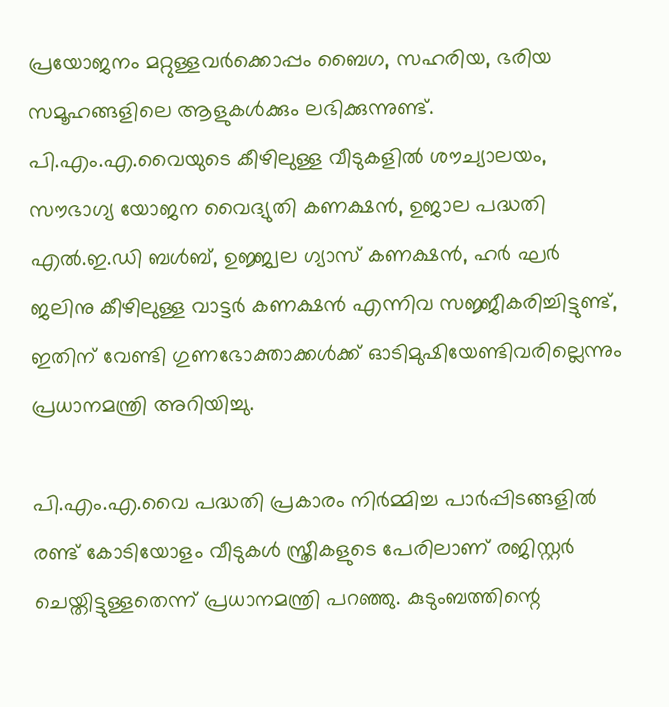പ്രയോജനം മറ്റുള്ളവര്‍ക്കൊപ്പം ബൈഗ, സഹരിയ, ഭരിയ സമൂഹങ്ങളിലെ ആളുകള്‍ക്കും ലഭിക്കുന്നുണ്ട്. പി.എം.എ.വൈയുടെ കീഴിലുള്ള വീടുകളില്‍ ശൗച്യാലയം, സൗഭാഗ്യ യോജന വൈദ്യുതി കണക്ഷന്‍, ഉജാല പദ്ധതി എല്‍.ഇ.ഡി ബള്‍ബ്, ഉജ്ജ്വല ഗ്യാസ് കണക്ഷന്‍, ഹര്‍ ഘര്‍ ജലിനു കീഴിലുള്ള വാട്ടര്‍ കണക്ഷന്‍ എന്നിവ സജ്ജീകരിച്ചിട്ടുണ്ട്, ഇതിന് വേണ്ടി ഗുണഭോക്താക്കള്‍ക്ക് ഓടിമുഷിയേണ്ടിവരില്ലെന്നും പ്രധാനമന്ത്രി അറിയിച്ചു.

പി.എം.എ.വൈ പദ്ധതി പ്രകാരം നിര്‍മ്മിച്ച പാര്‍പ്പിടങ്ങളില്‍ രണ്ട് കോടിയോളം വീടുകള്‍ സ്ത്രീകളുടെ പേരിലാണ് രജിസ്റ്റര്‍ ചെയ്തിട്ടുള്ളതെന്ന് പ്രധാനമന്ത്രി പറഞ്ഞു. കുടുംബത്തിന്റെ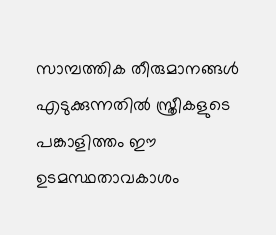സാമ്പത്തിക തീരുമാനങ്ങള്‍ എടുക്കുന്നതില്‍ സ്ത്രീകളുടെ പങ്കാളിത്തം ഈ ഉടമസ്ഥതാവകാശം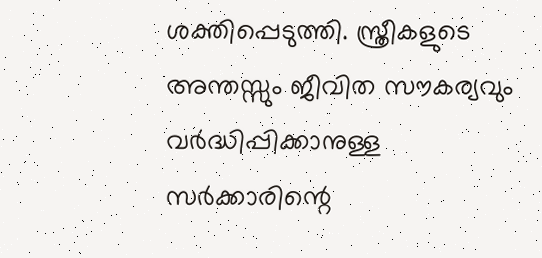ശക്തിപ്പെടുത്തി. സ്ത്രീകളുടെ അന്തസ്സും ജീവിത സൗകര്യവും വര്‍ദ്ധിപ്പിക്കാനുള്ള സര്‍ക്കാരിന്റെ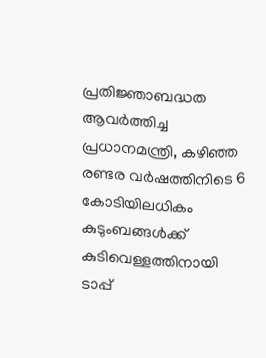പ്രതിജ്ഞാബദ്ധത ആവര്‍ത്തിച്ച പ്രധാനമന്ത്രി, കഴിഞ്ഞ രണ്ടര വര്‍ഷത്തിനിടെ 6 കോടിയിലധികം കുടുംബങ്ങള്‍ക്ക് കുടിവെള്ളത്തിനായി ടാപ്പ്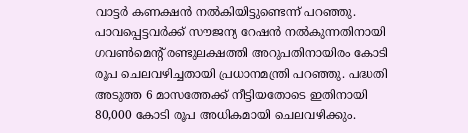വാട്ടര്‍ കണക്ഷന്‍ നല്‍കിയിട്ടുണ്ടെന്ന് പറഞ്ഞു. പാവപ്പെട്ടവര്‍ക്ക് സൗജന്യ റേഷന്‍ നല്‍കുന്നതിനായി ഗവണ്‍മെന്റ് രണ്ടുലക്ഷത്തി അറുപതിനായിരം കോടി രൂപ ചെലവഴിച്ചതായി പ്രധാനമന്ത്രി പറഞ്ഞു. പദ്ധതി അടുത്ത 6 മാസത്തേക്ക് നീട്ടിയതോടെ ഇതിനായി 80,000 കോടി രൂപ അധികമായി ചെലവഴിക്കും.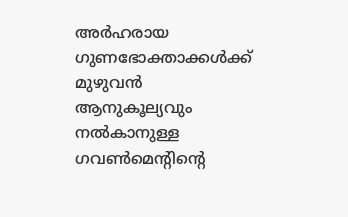അര്‍ഹരായ ഗുണഭോക്താക്കള്‍ക്ക് മുഴുവന്‍ ആനുകൂല്യവും നല്‍കാനുള്ള ഗവണ്‍മെന്റിന്റെ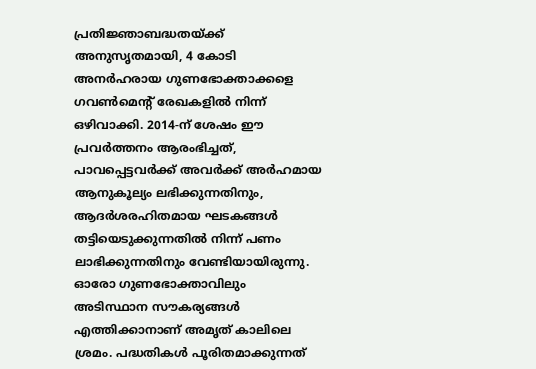പ്രതിജ്ഞാബദ്ധതയ്ക്ക് അനുസൃതമായി, 4 കോടി അനര്‍ഹരായ ഗുണഭോക്താക്കളെ ഗവണ്‍മെന്റ് രേഖകളില്‍ നിന്ന് ഒഴിവാക്കി. 2014-ന് ശേഷം ഈ പ്രവര്‍ത്തനം ആരംഭിച്ചത്, പാവപ്പെട്ടവര്‍ക്ക് അവര്‍ക്ക് അര്‍ഹമായ ആനുകൂല്യം ലഭിക്കുന്നതിനും, ആദര്‍ശരഹിതമായ ഘടകങ്ങള്‍ തട്ടിയെടുക്കുന്നതില്‍ നിന്ന് പണം ലാഭിക്കുന്നതിനും വേണ്ടിയായിരുന്നു. ഓരോ ഗുണഭോക്താവിലും അടിസ്ഥാന സൗകര്യങ്ങള്‍ എത്തിക്കാനാണ് അമൃത് കാലിലെ ശ്രമം. പദ്ധതികള്‍ പൂരിതമാക്കുന്നത്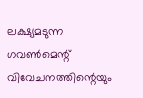ലക്ഷ്യമടുന്ന ഗവണ്‍മെന്റ് വിവേചനത്തിന്റെയും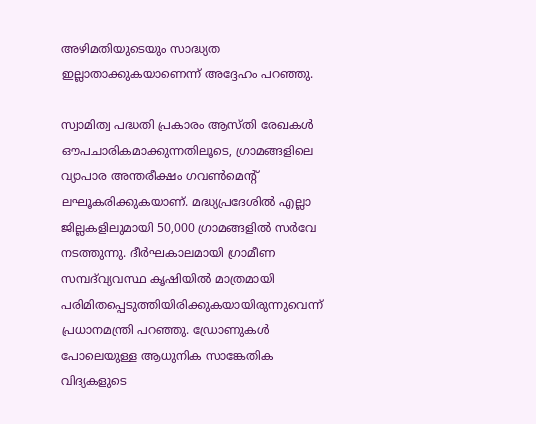അഴിമതിയുടെയും സാദ്ധ്യത ഇല്ലാതാക്കുകയാണെന്ന് അദ്ദേഹം പറഞ്ഞു.

സ്വാമിത്വ പദ്ധതി പ്രകാരം ആസ്തി രേഖകള്‍ ഔപചാരികമാക്കുന്നതിലൂടെ, ഗ്രാമങ്ങളിലെ വ്യാപാര അന്തരീക്ഷം ഗവണ്‍മെന്റ് ലഘൂകരിക്കുകയാണ്. മദ്ധ്യപ്രദേശില്‍ എല്ലാ ജില്ലകളിലുമായി 50,000 ഗ്രാമങ്ങളില്‍ സര്‍വേ നടത്തുന്നു. ദീര്‍ഘകാലമായി ഗ്രാമീണ സമ്പദ്‌വ്യവസ്ഥ കൃഷിയില്‍ മാത്രമായി പരിമിതപ്പെടുത്തിയിരിക്കുകയായിരുന്നുവെന്ന് പ്രധാനമന്ത്രി പറഞ്ഞു. ഡ്രോണുകള്‍ പോലെയുള്ള ആധുനിക സാങ്കേതിക വിദ്യകളുടെ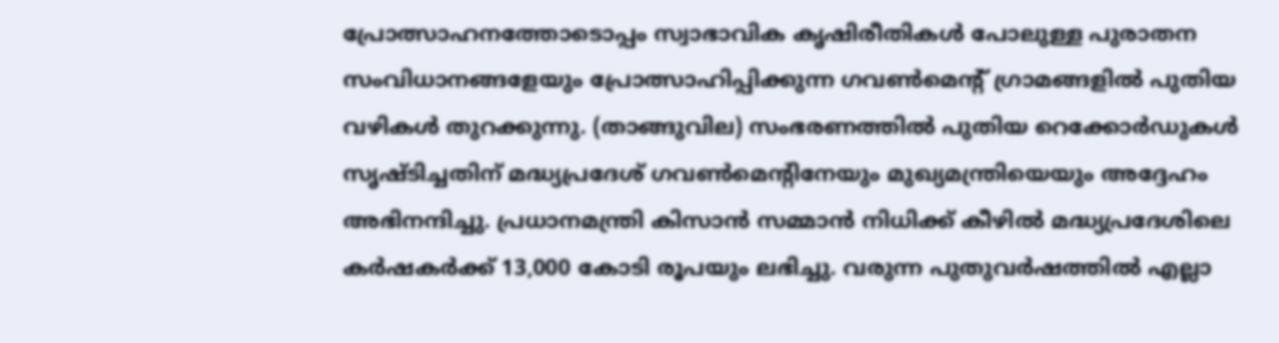പ്രോത്സാഹനത്തോടൊപ്പം സ്വാഭാവിക കൃഷിരീതികള്‍ പോലുള്ള പുരാതന സംവിധാനങ്ങളേയും പ്രോത്സാഹിപ്പിക്കുന്ന ഗവണ്‍മെന്റ് ഗ്രാമങ്ങളില്‍ പുതിയ വഴികള്‍ തുറക്കുന്നു. (താങ്ങുവില) സംഭരണത്തില്‍ പുതിയ റെക്കോര്‍ഡുകള്‍ സൃഷ്ടിച്ചതിന് മദ്ധ്യപ്രദേശ് ഗവണ്‍മെന്റിനേയും മുഖ്യമന്ത്രിയെയും അദ്ദേഹം അഭിനന്ദിച്ചു. പ്രധാനമന്ത്രി കിസാന്‍ സമ്മാന്‍ നിധിക്ക് കീഴില്‍ മദ്ധ്യപ്രദേശിലെ കര്‍ഷകര്‍ക്ക് 13,000 കോടി രൂപയും ലഭിച്ചു. വരുന്ന പുതുവര്‍ഷത്തില്‍ എല്ലാ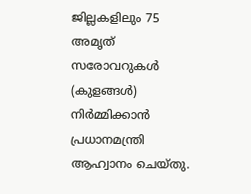ജില്ലകളിലും 75 അമൃത് സരോവറുകള്‍ (കുളങ്ങള്‍) നിര്‍മ്മിക്കാന്‍ പ്രധാനമന്ത്രി ആഹ്വാനം ചെയ്തു.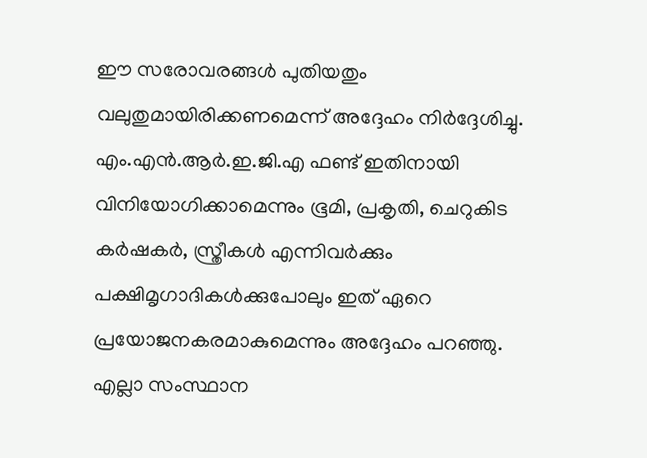ഈ സരോവരങ്ങള്‍ പുതിയതും വലുതുമായിരിക്കണമെന്ന് അദ്ദേഹം നിര്‍ദ്ദേശിച്ചു. എം.എന്‍.ആര്‍.ഇ.ജി.എ ഫണ്ട് ഇതിനായി വിനിയോഗിക്കാമെന്നും ഭൂമി, പ്രകൃതി, ചെറുകിട കര്‍ഷകര്‍, സ്ത്രീകള്‍ എന്നിവര്‍ക്കും പക്ഷിമൃഗാദികള്‍ക്കുപോലും ഇത് ഏറെ പ്രയോജനകരമാകുമെന്നും അദ്ദേഹം പറഞ്ഞു. എല്ലാ സംസ്ഥാന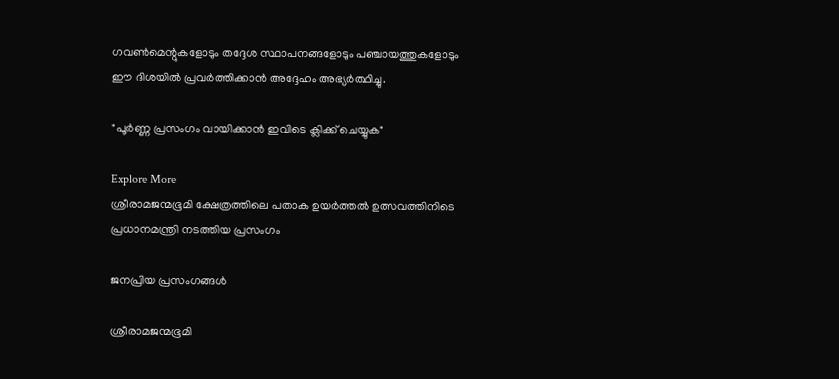ഗവണ്‍മെന്റുകളോടും തദ്ദേശ സ്ഥാപനങ്ങളോടും പഞ്ചായത്തുകളോടും ഈ ദിശയില്‍ പ്രവര്‍ത്തിക്കാന്‍ അദ്ദേഹം അഭ്യര്‍ത്ഥിച്ചു.

"പൂർണ്ണ പ്രസംഗം വായിക്കാൻ ഇവിടെ ക്ലിക്ക് ചെയ്യുക"

Explore More
ശ്രീരാമജന്മഭൂമി ക്ഷേത്രത്തിലെ പതാക ഉയർത്തൽ ഉത്സവത്തിനിടെ പ്രധാനമന്ത്രി നടത്തിയ പ്രസംഗം

ജനപ്രിയ പ്രസംഗങ്ങൾ

ശ്രീരാമജന്മഭൂമി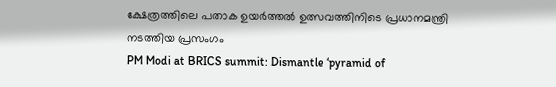ക്ഷേത്രത്തിലെ പതാക ഉയർത്തൽ ഉത്സവത്തിനിടെ പ്രധാനമന്ത്രി നടത്തിയ പ്രസംഗം
PM Modi at BRICS summit: Dismantle ‘pyramid of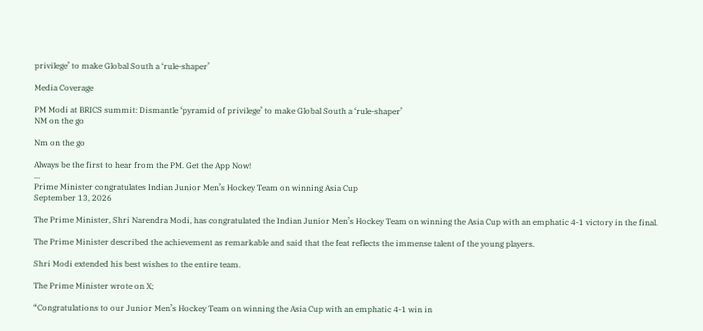privilege’ to make Global South a ‘rule-shaper’

Media Coverage

PM Modi at BRICS summit: Dismantle ‘pyramid of privilege’ to make Global South a ‘rule-shaper’
NM on the go

Nm on the go

Always be the first to hear from the PM. Get the App Now!
...
Prime Minister congratulates Indian Junior Men’s Hockey Team on winning Asia Cup
September 13, 2026

The Prime Minister, Shri Narendra Modi, has congratulated the Indian Junior Men’s Hockey Team on winning the Asia Cup with an emphatic 4-1 victory in the final.

The Prime Minister described the achievement as remarkable and said that the feat reflects the immense talent of the young players.

Shri Modi extended his best wishes to the entire team.

The Prime Minister wrote on X;

“Congratulations to our Junior Men’s Hockey Team on winning the Asia Cup with an emphatic 4-1 win in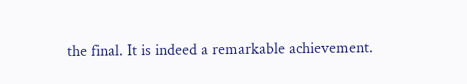the final. It is indeed a remarkable achievement.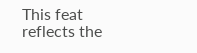This feat reflects the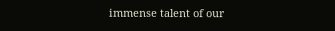immense talent of our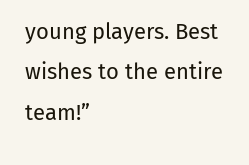young players. Best wishes to the entire team!”